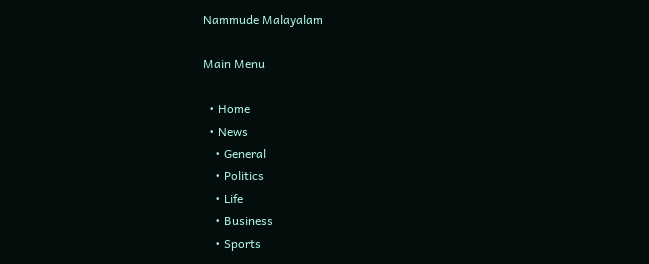Nammude Malayalam

Main Menu

  • Home
  • News
    • General
    • Politics
    • Life
    • Business
    • Sports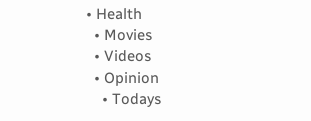• Health
  • Movies
  • Videos
  • Opinion
    • Todays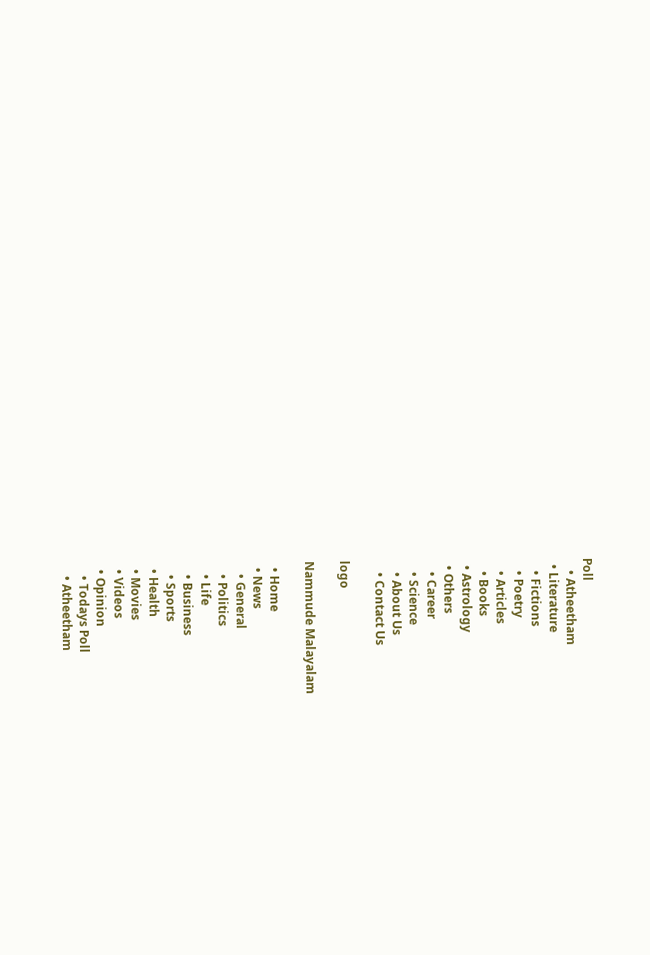Poll
    • Atheetham
  • Literature
    • Fictions
    • Poetry
    • Articles
    • Books
  • Astrology
  • Others
    • Career
    • Science
    • About Us
    • Contact Us

logo

Nammude Malayalam

  • Home
  • News
    • General
    • Politics
    • Life
    • Business
    • Sports
  • Health
  • Movies
  • Videos
  • Opinion
    • Todays Poll
    • Atheetham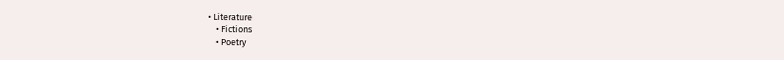• Literature
    • Fictions
    • Poetry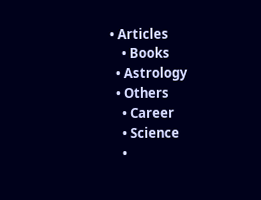• Articles
    • Books
  • Astrology
  • Others
    • Career
    • Science
    •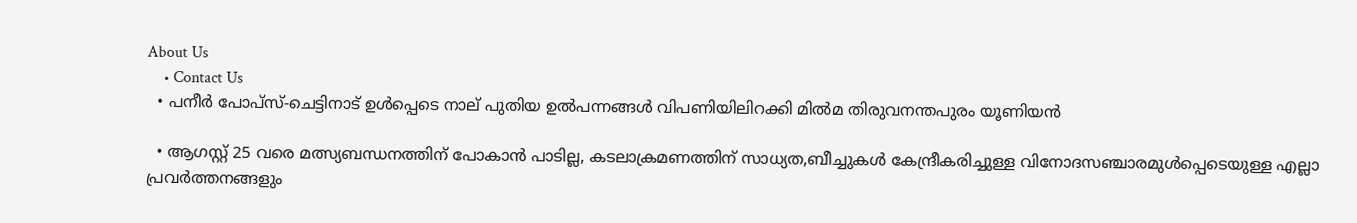About Us
    • Contact Us
  • പനീര്‍ പോപ്സ്-ചെട്ടിനാട് ഉൾപ്പെടെ നാല് പുതിയ ഉല്‍പന്നങ്ങള്‍ വിപണിയിലിറക്കി മില്‍മ തിരുവനന്തപുരം യൂണിയന്‍

  • ആഗസ്റ്റ് 25 വരെ മത്സ്യബന്ധനത്തിന് പോകാൻ പാടില്ല, കടലാക്രമണത്തിന് സാധ്യത,ബീച്ചുകൾ കേന്ദ്രീകരിച്ചുള്ള വിനോദസഞ്ചാരമുൾപ്പെടെയുള്ള എല്ലാ പ്രവർത്തനങ്ങളും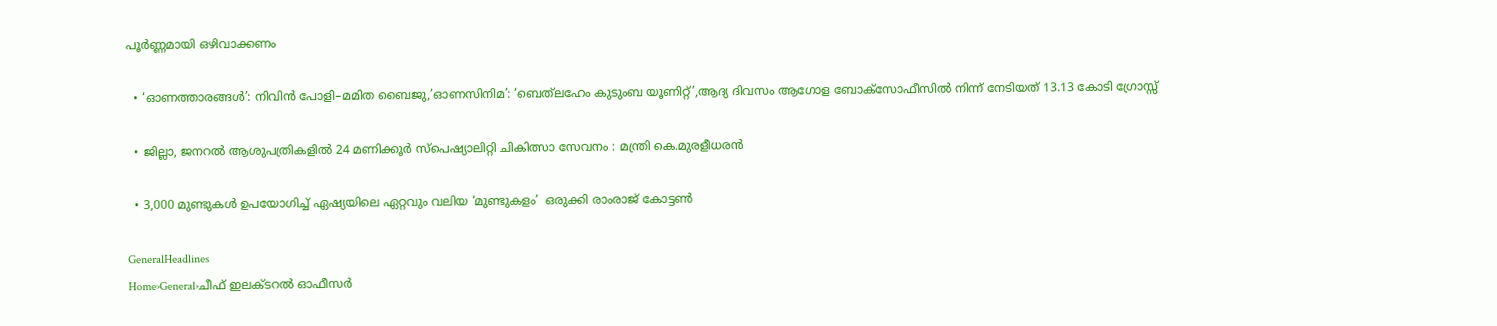പൂർണ്ണമായി ഒഴിവാക്കണം

  • ‘ഓണത്താരങ്ങൾ’: നിവിൻ പോളി–മമിത ബൈജു,’ഓണസിനിമ’: ‘ബെത്‌ലഹേം കുടുംബ യൂണിറ്റ്’,ആദ്യ ദിവസം ആഗോള ബോക്സോഫീസിൽ നിന്ന് നേടിയത് 13.13 കോടി ഗ്രോസ്സ്

  • ജില്ലാ, ജനറൽ ആശുപത്രികളിൽ 24 മണിക്കൂർ സ്പെഷ്യാലിറ്റി ചികിത്സാ സേവനം : മന്ത്രി കെ.മുരളീധരൻ

  • 3,000 മുണ്ടുകൾ ഉപയോഗിച്ച് ഏഷ്യയിലെ ഏറ്റവും വലിയ ‘മുണ്ടുകളം’  ഒരുക്കി രാംരാജ് കോട്ടൺ

GeneralHeadlines
Home›General›ചീഫ്‌ ഇലക്ടറല്‍ ഓഫീസർ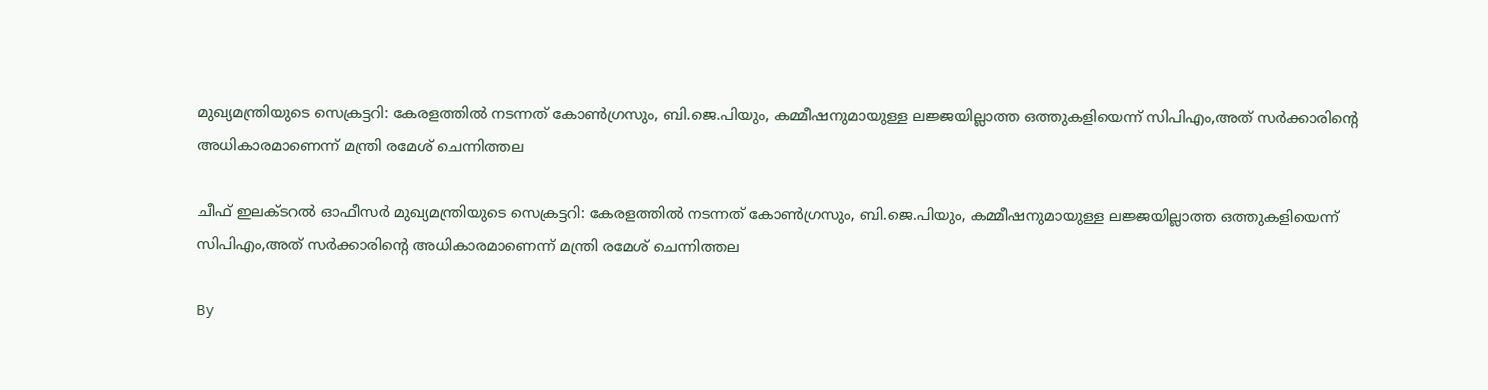മുഖ്യമന്ത്രിയുടെ സെക്രട്ടറി: കേരളത്തില്‍ നടന്നത്‌ കോണ്‍ഗ്രസും, ബി.ജെ.പിയും, കമ്മീഷനുമായുള്ള ലജ്ജയില്ലാത്ത ഒത്തുകളിയെന്ന് സിപിഎം,അത് സര്‍ക്കാരിൻ്റെ അധികാരമാണെന്ന് മന്ത്രി രമേശ് ചെന്നിത്തല

ചീഫ്‌ ഇലക്ടറല്‍ ഓഫീസർ മുഖ്യമന്ത്രിയുടെ സെക്രട്ടറി: കേരളത്തില്‍ നടന്നത്‌ കോണ്‍ഗ്രസും, ബി.ജെ.പിയും, കമ്മീഷനുമായുള്ള ലജ്ജയില്ലാത്ത ഒത്തുകളിയെന്ന് സിപിഎം,അത് സര്‍ക്കാരിൻ്റെ അധികാരമാണെന്ന് മന്ത്രി രമേശ് ചെന്നിത്തല

By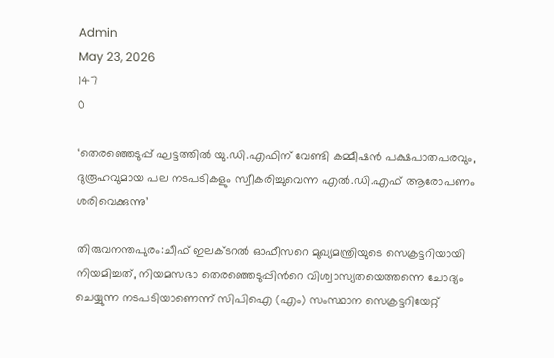Admin
May 23, 2026
147
0

‘തെരഞ്ഞെടുപ്പ്‌ ഘട്ടത്തില്‍ യു.ഡി.എഫിന്‌ വേണ്ടി കമ്മീഷന്‍ പക്ഷപാതപരവും, ദുരൂഹവുമായ പല നടപടികളും സ്വീകരിച്ചുവെന്ന എല്‍.ഡി.എഫ്‌ ആരോപണം ശരിവെക്കുന്നു’

തിരുവനന്തപുരം:ചീഫ്‌ ഇലക്ടറല്‍ ഓഫീസറെ മുഖ്യമന്ത്രിയുടെ സെക്രട്ടറിയായി നിയമിച്ചത്‌, നിയമസഭാ തെരഞ്ഞെടുപ്പിന്‍റെ വിശ്വാസ്യതയെത്തന്നെ ചോദ്യം ചെയ്യുന്ന നടപടിയാണെന്ന്‌ സിപിഐ (എം) സംസ്ഥാന സെക്രട്ടറിയേറ്റ്‌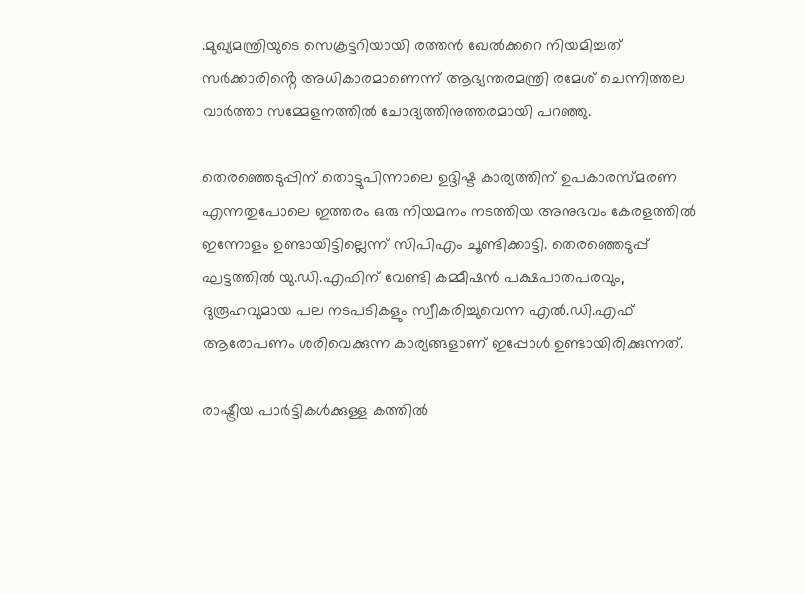.മുഖ്യമന്ത്രിയുടെ സെക്രട്ടറിയായി രത്തന്‍ ഖേല്‍ക്കറെ നിയമിച്ചത് സര്‍ക്കാരിൻ്റെ അധികാരമാണെന്ന് ആഭ്യന്തരമന്ത്രി രമേശ് ചെന്നിത്തല വാർത്താ സമ്മേളനത്തിൽ ചോദ്യത്തിനുത്തരമായി പറഞ്ഞു.

തെരഞ്ഞെടുപ്പിന്‌ തൊട്ടുപിന്നാലെ ഉദ്ദിഷ്ട കാര്യത്തിന്‌ ഉപകാരസ്‌മരണ എന്നതുപോലെ ഇത്തരം ഒരു നിയമനം നടത്തിയ അനുഭവം കേരളത്തില്‍ ഇന്നോളം ഉണ്ടായിട്ടില്ലെന്ന് സിപിഎം ചൂണ്ടിക്കാട്ടി. തെരഞ്ഞെടുപ്പ്‌ ഘട്ടത്തില്‍ യു.ഡി.എഫിന്‌ വേണ്ടി കമ്മീഷന്‍ പക്ഷപാതപരവും, ദുരൂഹവുമായ പല നടപടികളും സ്വീകരിച്ചുവെന്ന എല്‍.ഡി.എഫ്‌ ആരോപണം ശരിവെക്കുന്ന കാര്യങ്ങളാണ്‌ ഇപ്പോള്‍ ഉണ്ടായിരിക്കുന്നത്‌.

രാഷ്ട്രീയ പാര്‍ട്ടികള്‍ക്കുള്ള കത്തില്‍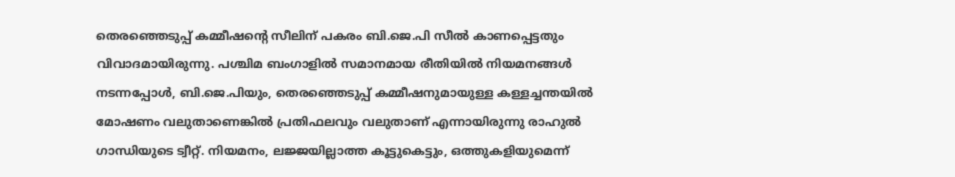തെരഞ്ഞെടുപ്പ്‌ കമ്മീഷന്റെ സീലിന്‌ പകരം ബി.ജെ.പി സീല്‍ കാണപ്പെട്ടതും വിവാദമായിരുന്നു. പശ്ചിമ ബംഗാളില്‍ സമാനമായ രീതിയില്‍ നിയമനങ്ങള്‍ നടന്നപ്പോള്‍, ബി.ജെ.പിയും, തെരഞ്ഞെടുപ്പ്‌ കമ്മീഷനുമായുള്ള കള്ളച്ചന്തയില്‍ മോഷണം വലുതാണെങ്കില്‍ പ്രതിഫലവും വലുതാണ്‌ എന്നായിരുന്നു രാഹുല്‍ ഗാന്ധിയുടെ ട്വീറ്റ്‌. നിയമനം, ലജ്ജയില്ലാത്ത കൂട്ടുകെട്ടും, ഒത്തുകളിയുമെന്ന്‌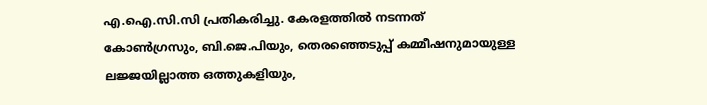എ.ഐ.സി.സി പ്രതികരിച്ചു. കേരളത്തില്‍ നടന്നത്‌ കോണ്‍ഗ്രസും, ബി.ജെ.പിയും, തെരഞ്ഞെടുപ്പ്‌ കമ്മീഷനുമായുള്ള ലജ്ജയില്ലാത്ത ഒത്തുകളിയും,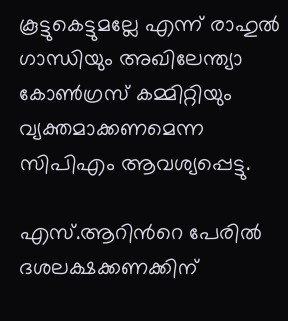കൂട്ടുകെട്ടുമല്ലേ എന്ന്‌ രാഹുല്‍ ഗാന്ധിയും അഖിലേന്ത്യാ കോണ്‍ഗ്രസ്‌ കമ്മിറ്റിയും വ്യക്തമാക്കണമെന്ന സിപിഎം ആവശ്യപ്പെട്ടു.

എസ്‌.ആറിന്‍റെ പേരില്‍ ദശലക്ഷക്കണക്കിന്‌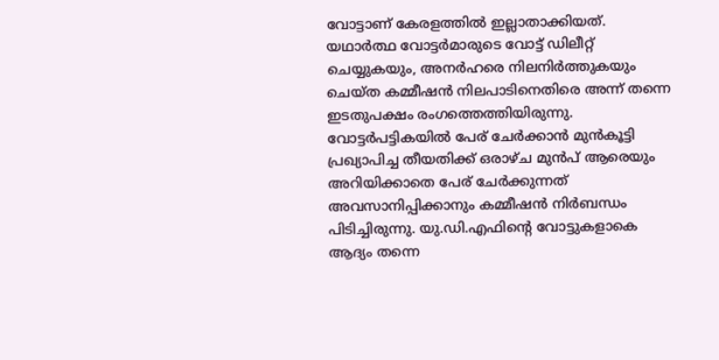വോട്ടാണ്‌ കേരളത്തില്‍ ഇല്ലാതാക്കിയത്‌. യഥാര്‍ത്ഥ വോട്ടര്‍മാരുടെ വോട്ട്‌ ഡിലീറ്റ്‌ ചെയ്യുകയും, അനര്‍ഹരെ നിലനിര്‍ത്തുകയും ചെയ്‌ത കമ്മീഷന്‍ നിലപാടിനെതിരെ അന്ന്‌ തന്നെ ഇടതുപക്ഷം രംഗത്തെത്തിയിരുന്നു. വോട്ടര്‍പട്ടികയില്‍ പേര്‌ ചേര്‍ക്കാന്‍ മുന്‍കൂട്ടി പ്രഖ്യാപിച്ച തീയതിക്ക്‌ ഒരാഴ്‌ച മുന്‍പ്‌ ആരെയും അറിയിക്കാതെ പേര്‌ ചേര്‍ക്കുന്നത്‌ അവസാനിപ്പിക്കാനും കമ്മീഷന്‍ നിര്‍ബന്ധം പിടിച്ചിരുന്നു. യു.ഡി.എഫിന്റെ വോട്ടുകളാകെ ആദ്യം തന്നെ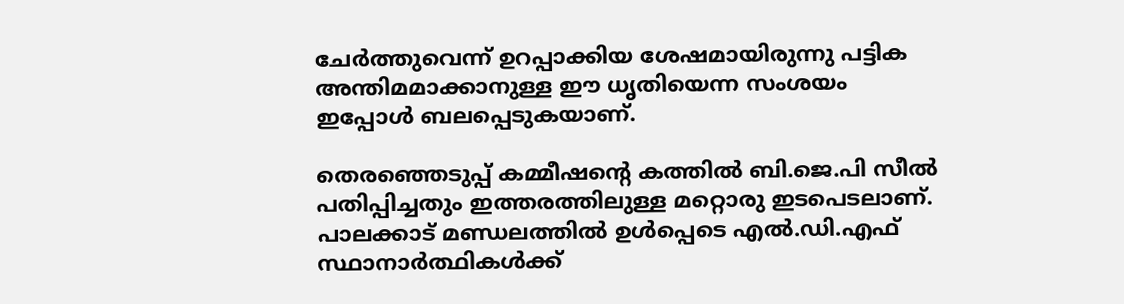ചേര്‍ത്തുവെന്ന്‌ ഉറപ്പാക്കിയ ശേഷമായിരുന്നു പട്ടിക അന്തിമമാക്കാനുള്ള ഈ ധൃതിയെന്ന സംശയം ഇപ്പോള്‍ ബലപ്പെടുകയാണ്‌.

തെരഞ്ഞെടുപ്പ്‌ കമ്മീഷന്‍റെ കത്തില്‍ ബി.ജെ.പി സീല്‍ പതിപ്പിച്ചതും ഇത്തരത്തിലുള്ള മറ്റൊരു ഇടപെടലാണ്‌. പാലക്കാട്‌ മണ്ഡലത്തില്‍ ഉള്‍പ്പെടെ എല്‍.ഡി.എഫ്‌ സ്ഥാനാര്‍ത്ഥികള്‍ക്ക്‌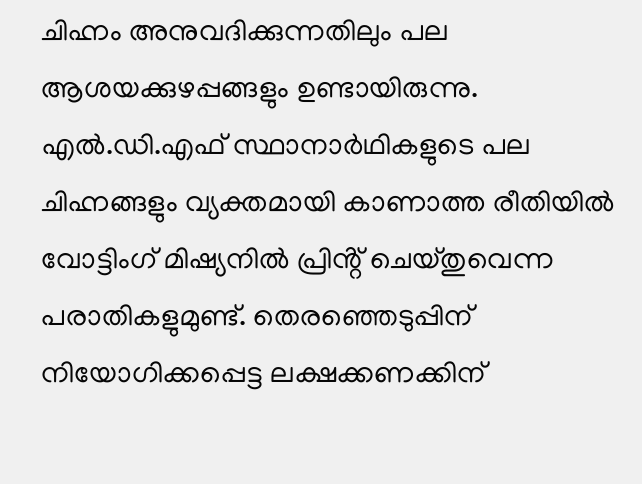ചിഹ്നം അനുവദിക്കുന്നതിലും പല ആശയക്കുഴപ്പങ്ങളും ഉണ്ടായിരുന്നു. എല്‍.ഡി.എഫ്‌ സ്ഥാനാര്‍ഥികളുടെ പല ചിഹ്നങ്ങളും വ്യക്തമായി കാണാത്ത രീതിയില്‍ വോട്ടിംഗ്‌ മിഷ്യനില്‍ പ്രിൻ്റ് ചെയ്‌തുവെന്ന പരാതികളുമുണ്ട്‌. തെരഞ്ഞെടുപ്പിന്‌ നിയോഗിക്കപ്പെട്ട ലക്ഷക്കണക്കിന്‌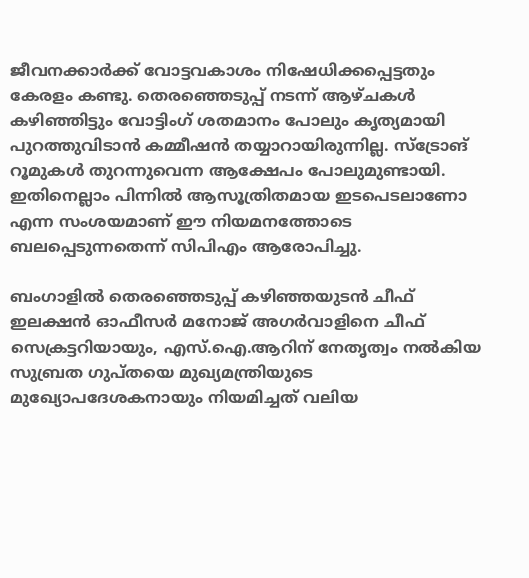ജീവനക്കാര്‍ക്ക്‌ വോട്ടവകാശം നിഷേധിക്കപ്പെട്ടതും കേരളം കണ്ടു. തെരഞ്ഞെടുപ്പ്‌ നടന്ന്‌ ആഴ്‌ചകള്‍ കഴിഞ്ഞിട്ടും വോട്ടിംഗ്‌ ശതമാനം പോലും കൃത്യമായി പുറത്തുവിടാന്‍ കമ്മീഷന്‍ തയ്യാറായിരുന്നില്ല. സ്‌ട്രോങ്‌ റൂമുകള്‍ തുറന്നുവെന്ന ആക്ഷേപം പോലുമുണ്ടായി. ഇതിനെല്ലാം പിന്നില്‍ ആസൂത്രിതമായ ഇടപെടലാണോ എന്ന സംശയമാണ്‌ ഈ നിയമനത്തോടെ ബലപ്പെടുന്നതെന്ന് സിപിഎം ആരോപിച്ചു.

ബംഗാളില്‍ തെരഞ്ഞെടുപ്പ്‌ കഴിഞ്ഞയുടന്‍ ചീഫ്‌ ഇലക്ഷന്‍ ഓഫീസര്‍ മനോജ്‌ അഗര്‍വാളിനെ ചീഫ്‌ സെക്രട്ടറിയായും, എസ്‌.ഐ.ആറിന്‌ നേതൃത്വം നല്‍കിയ സുബ്രത ഗുപ്‌തയെ മുഖ്യമന്ത്രിയുടെ മുഖ്യോപദേശകനായും നിയമിച്ചത്‌ വലിയ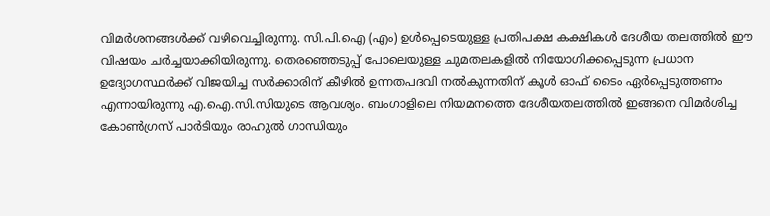വിമര്‍ശനങ്ങള്‍ക്ക്‌ വഴിവെച്ചിരുന്നു. സി.പി.ഐ (എം) ഉള്‍പ്പെടെയുള്ള പ്രതിപക്ഷ കക്ഷികള്‍ ദേശീയ തലത്തില്‍ ഈ വിഷയം ചര്‍ച്ചയാക്കിയിരുന്നു. തെരഞ്ഞെടുപ്പ്‌ പോലെയുള്ള ചുമതലകളില്‍ നിയോഗിക്കപ്പെടുന്ന പ്രധാന ഉദ്യോഗസ്ഥര്‍ക്ക്‌ വിജയിച്ച സര്‍ക്കാരിന്‌ കീഴില്‍ ഉന്നതപദവി നല്‍കുന്നതിന്‌ കൂള്‍ ഓഫ്‌ ടൈം ഏര്‍പ്പെടുത്തണം എന്നായിരുന്നു എ.ഐ.സി.സിയുടെ ആവശ്യം. ബംഗാളിലെ നിയമനത്തെ ദേശീയതലത്തില്‍ ഇങ്ങനെ വിമര്‍ശിച്ച കോണ്‍ഗ്രസ്‌ പാര്‍ടിയും രാഹുല്‍ ഗാന്ധിയും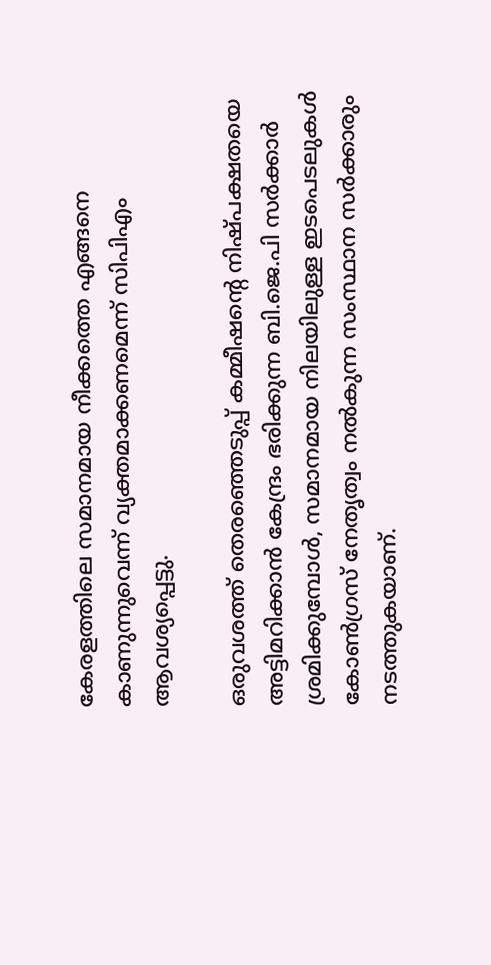കേരളത്തിലെ സമാനമായ നീക്കത്തെ എങ്ങനെ കാണുന്നുവെന്ന്‌ വ്യക്തമാക്കണമെന്ന് സിപിഎം ആവശ്യപ്പെട്ടു.

ഒരുവശത്ത്‌ തെരഞ്ഞെടുപ്പ്‌ കമ്മീഷന്‍റെ നിഷ്‌പക്ഷതയെ അട്ടിമറിക്കാന്‍ കേന്ദ്രം ഭരിക്കുന്ന ബി.ജെ.പി സര്‍ക്കാര്‍ ശ്രമിക്കുമ്പോള്‍, സമാനമായ നിലയിലുള്ള ഇടപെടലുകള്‍ കോണ്‍ഗ്രസ്‌ നേതൃത്വം നല്‍കുന്ന സംസ്ഥാന സര്‍ക്കാരും നടത്തുകയാണ്‌.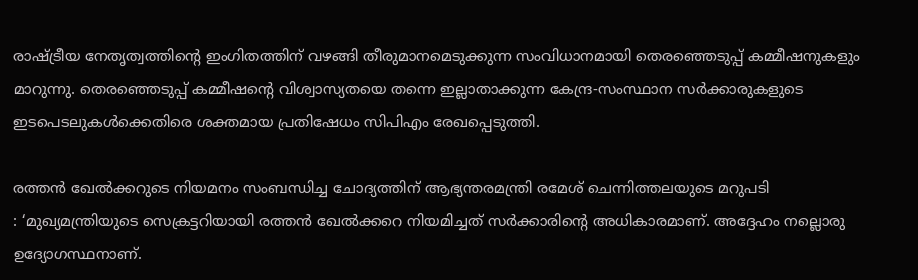രാഷ്ട്രീയ നേതൃത്വത്തിന്‍റെ ഇംഗിതത്തിന്‌ വഴങ്ങി തീരുമാനമെടുക്കുന്ന സംവിധാനമായി തെരഞ്ഞെടുപ്പ്‌ കമ്മീഷനുകളും മാറുന്നു. തെരഞ്ഞെടുപ്പ്‌ കമ്മീഷന്‍റെ വിശ്വാസ്യതയെ തന്നെ ഇല്ലാതാക്കുന്ന കേന്ദ്ര-സംസ്ഥാന സര്‍ക്കാരുകളുടെ ഇടപെടലുകള്‍ക്കെതിരെ ശക്തമായ പ്രതിഷേധം സിപിഎം രേഖപ്പെടുത്തി.

രത്തന്‍ ഖേല്‍ക്കറുടെ നിയമനം സംബന്ധിച്ച ചോദ്യത്തിന് ആഭ്യന്തരമന്ത്രി രമേശ് ചെന്നിത്തലയുടെ മറുപടി
: ‘മുഖ്യമന്ത്രിയുടെ സെക്രട്ടറിയായി രത്തന്‍ ഖേല്‍ക്കറെ നിയമിച്ചത് സര്‍ക്കാരിൻ്റെ അധികാരമാണ്. അദ്ദേഹം നല്ലൊരു ഉദ്യോഗസ്ഥനാണ്.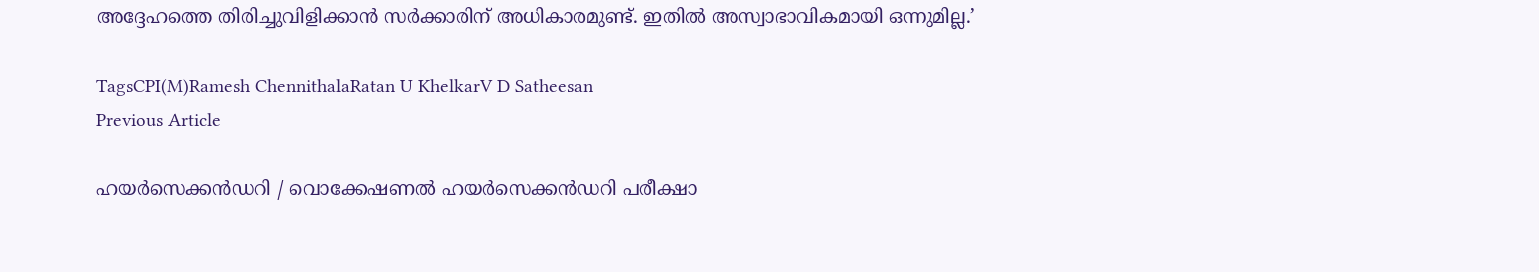അദ്ദേഹത്തെ തിരിച്ചുവിളിക്കാന്‍ സര്‍ക്കാരിന് അധികാരമുണ്ട്. ഇതില്‍ അസ്വാഭാവികമായി ഒന്നുമില്ല.’

TagsCPI(M)Ramesh ChennithalaRatan U KhelkarV D Satheesan
Previous Article

ഹയർസെക്കൻഡറി / വൊക്കേഷണൽ ഹയർസെക്കൻഡറി പരീക്ഷാ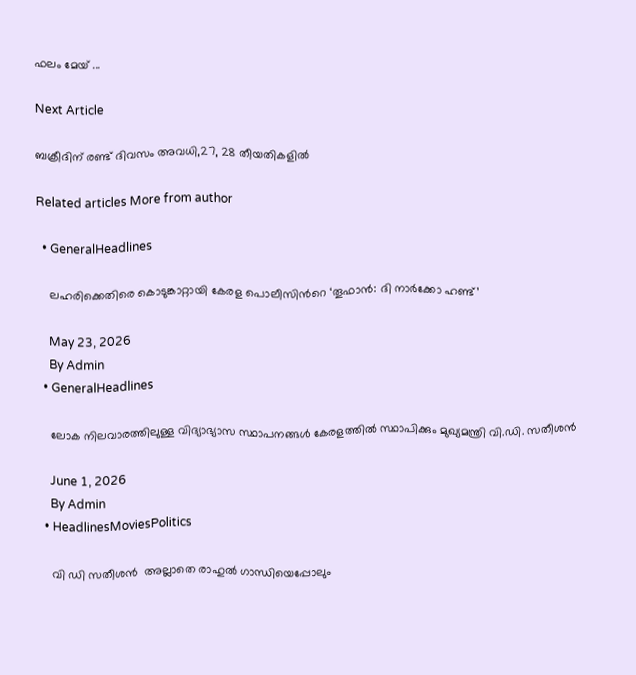ഫലം മേയ് ...

Next Article

ബക്രീദിന് രണ്ട് ദിവസം അവധി,27, 28 തീയതികളിൽ

Related articles More from author

  • GeneralHeadlines

    ലഹരിക്കെതിരെ കൊടുങ്കാറ്റായി കേരള പൊലീസിന്‍റെ ‘തൂഫാന്‍: ദി നാര്‍ക്കോ ഹണ്ട്’

    May 23, 2026
    By Admin
  • GeneralHeadlines

    ലോക നിലവാരത്തിലുള്ള വിദ്യാഭ്യാസ സ്ഥാപനങ്ങൾ കേരളത്തിൽ സ്ഥാപിക്കും മുഖ്യമന്ത്രി വി.ഡി. സതീശൻ

    June 1, 2026
    By Admin
  • HeadlinesMoviesPolitics

    വി ഡി സതീശൻ  അല്ലാതെ രാഹുൽ ഗാന്ധിയെപ്പോലും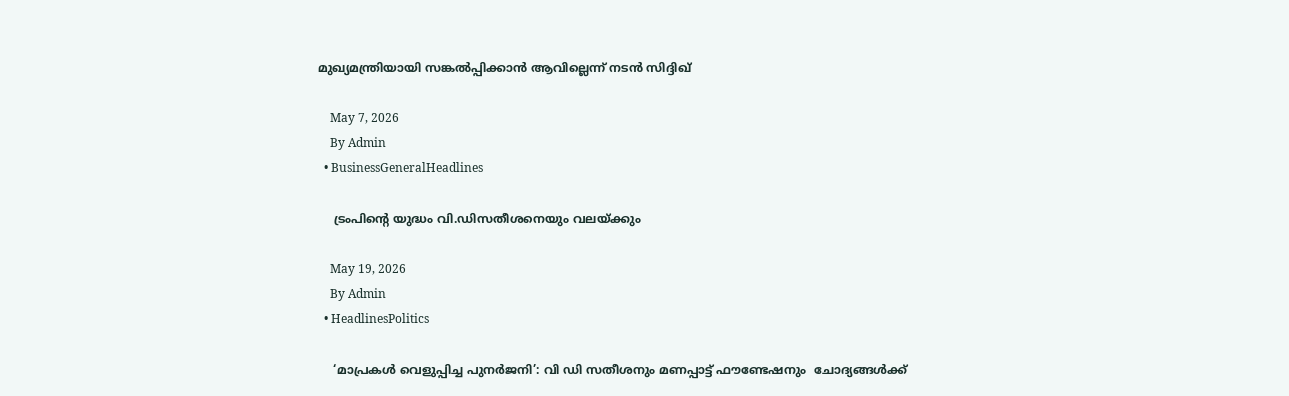മുഖ്യമന്ത്രിയായി സങ്കൽപ്പിക്കാൻ ആവില്ലെന്ന് നടൻ സിദ്ദിഖ്

    May 7, 2026
    By Admin
  • BusinessGeneralHeadlines

    ട്രംപിൻ്റെ യുദ്ധം വി.ഡിസതീശനെയും വലയ്ക്കും

    May 19, 2026
    By Admin
  • HeadlinesPolitics

    ‘മാപ്രകൾ വെളുപ്പിച്ച പുനർജനി’: വി ഡി സതീശനും മണപ്പാട്ട് ഫൗണ്ടേഷനും  ചോദ്യങ്ങൾക്ക്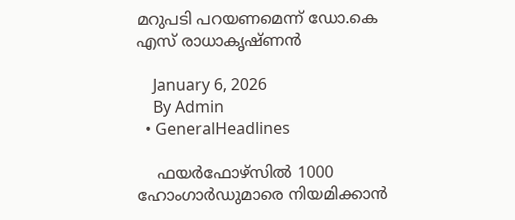മറുപടി പറയണമെന്ന് ഡോ.കെ എസ് രാധാകൃഷ്ണൻ

    January 6, 2026
    By Admin
  • GeneralHeadlines

    ഫയര്‍ഫോഴ്സില്‍ 1000 ഹോംഗാര്‍ഡുമാരെ നിയമിക്കാന്‍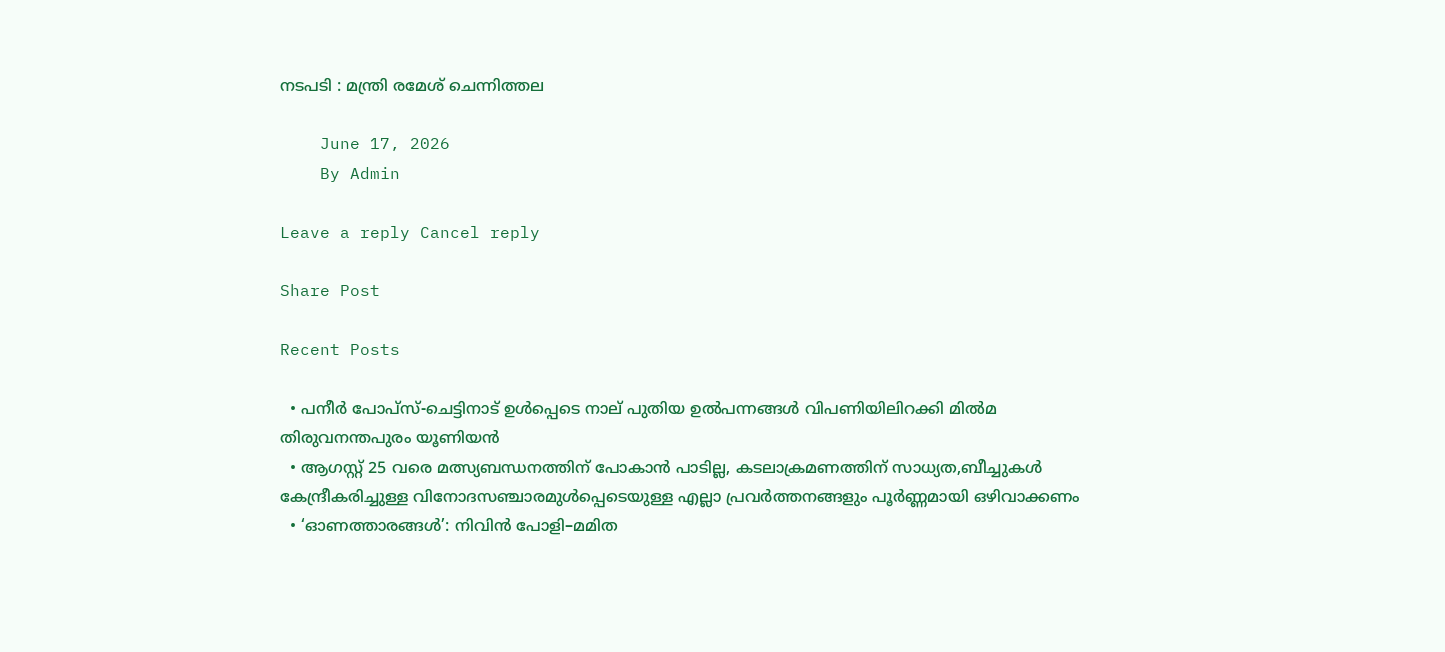നടപടി : മന്ത്രി രമേശ് ചെന്നിത്തല

    June 17, 2026
    By Admin

Leave a reply Cancel reply

Share Post

Recent Posts

  • പനീര്‍ പോപ്സ്-ചെട്ടിനാട് ഉൾപ്പെടെ നാല് പുതിയ ഉല്‍പന്നങ്ങള്‍ വിപണിയിലിറക്കി മില്‍മ തിരുവനന്തപുരം യൂണിയന്‍
  • ആഗസ്റ്റ് 25 വരെ മത്സ്യബന്ധനത്തിന് പോകാൻ പാടില്ല, കടലാക്രമണത്തിന് സാധ്യത,ബീച്ചുകൾ കേന്ദ്രീകരിച്ചുള്ള വിനോദസഞ്ചാരമുൾപ്പെടെയുള്ള എല്ലാ പ്രവർത്തനങ്ങളും പൂർണ്ണമായി ഒഴിവാക്കണം
  • ‘ഓണത്താരങ്ങൾ’: നിവിൻ പോളി–മമിത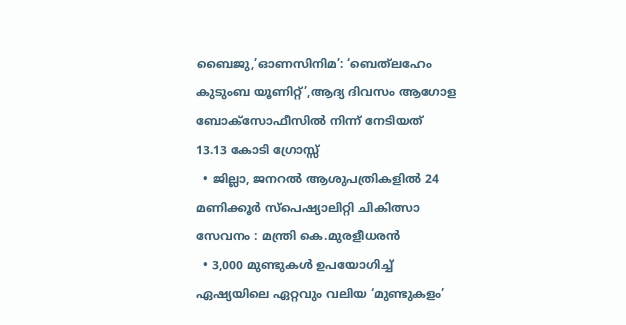ബൈജു,’ഓണസിനിമ’: ‘ബെത്‌ലഹേം കുടുംബ യൂണിറ്റ്’,ആദ്യ ദിവസം ആഗോള ബോക്സോഫീസിൽ നിന്ന് നേടിയത് 13.13 കോടി ഗ്രോസ്സ്
  • ജില്ലാ, ജനറൽ ആശുപത്രികളിൽ 24 മണിക്കൂർ സ്പെഷ്യാലിറ്റി ചികിത്സാ സേവനം : മന്ത്രി കെ.മുരളീധരൻ
  • 3,000 മുണ്ടുകൾ ഉപയോഗിച്ച് ഏഷ്യയിലെ ഏറ്റവും വലിയ ‘മുണ്ടുകളം’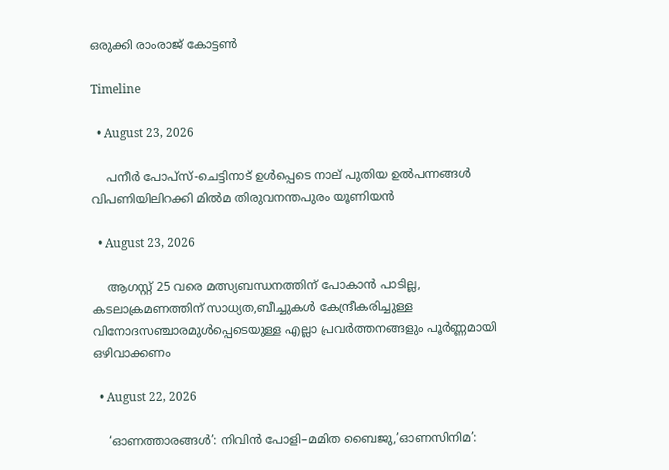ഒരുക്കി രാംരാജ് കോട്ടൺ

Timeline

  • August 23, 2026

    പനീര്‍ പോപ്സ്-ചെട്ടിനാട് ഉൾപ്പെടെ നാല് പുതിയ ഉല്‍പന്നങ്ങള്‍ വിപണിയിലിറക്കി മില്‍മ തിരുവനന്തപുരം യൂണിയന്‍

  • August 23, 2026

    ആഗസ്റ്റ് 25 വരെ മത്സ്യബന്ധനത്തിന് പോകാൻ പാടില്ല, കടലാക്രമണത്തിന് സാധ്യത,ബീച്ചുകൾ കേന്ദ്രീകരിച്ചുള്ള വിനോദസഞ്ചാരമുൾപ്പെടെയുള്ള എല്ലാ പ്രവർത്തനങ്ങളും പൂർണ്ണമായി ഒഴിവാക്കണം

  • August 22, 2026

    ‘ഓണത്താരങ്ങൾ’: നിവിൻ പോളി–മമിത ബൈജു,’ഓണസിനിമ’: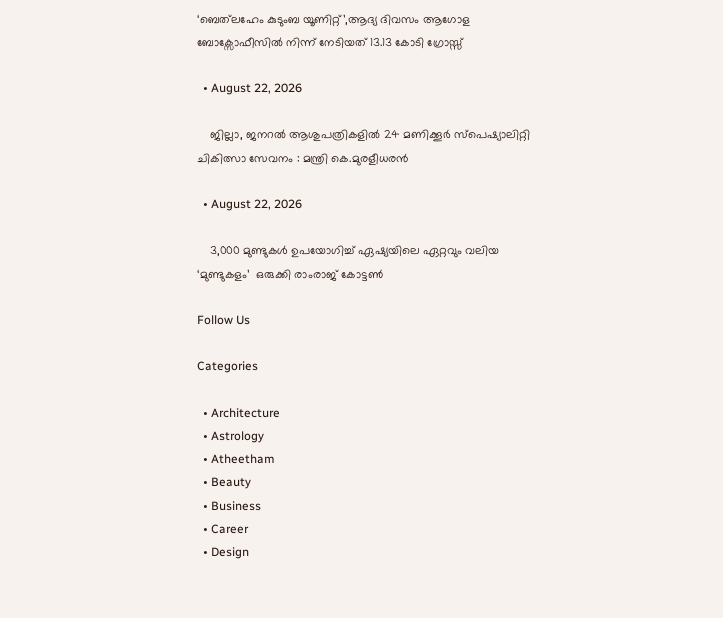‘ബെത്‌ലഹേം കുടുംബ യൂണിറ്റ്’,ആദ്യ ദിവസം ആഗോള ബോക്സോഫീസിൽ നിന്ന് നേടിയത് 13.13 കോടി ഗ്രോസ്സ്

  • August 22, 2026

    ജില്ലാ, ജനറൽ ആശുപത്രികളിൽ 24 മണിക്കൂർ സ്പെഷ്യാലിറ്റി ചികിത്സാ സേവനം : മന്ത്രി കെ.മുരളീധരൻ

  • August 22, 2026

    3,000 മുണ്ടുകൾ ഉപയോഗിച്ച് ഏഷ്യയിലെ ഏറ്റവും വലിയ ‘മുണ്ടുകളം’  ഒരുക്കി രാംരാജ് കോട്ടൺ

Follow Us

Categories

  • Architecture
  • Astrology
  • Atheetham
  • Beauty
  • Business
  • Career
  • Design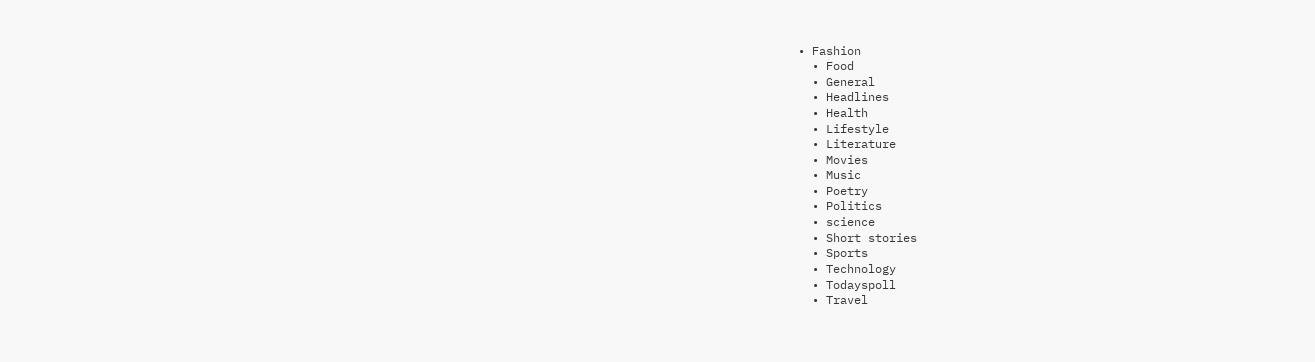• Fashion
  • Food
  • General
  • Headlines
  • Health
  • Lifestyle
  • Literature
  • Movies
  • Music
  • Poetry
  • Politics
  • science
  • Short stories
  • Sports
  • Technology
  • Todayspoll
  • Travel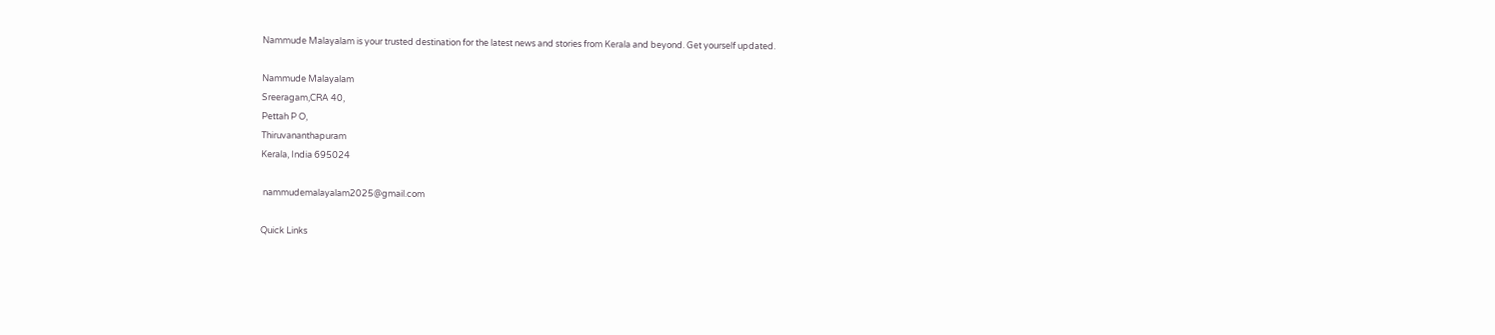Nammude Malayalam is your trusted destination for the latest news and stories from Kerala and beyond. Get yourself updated.

Nammude Malayalam
Sreeragam,CRA 40,
Pettah P O,
Thiruvananthapuram
Kerala, India 695024

 nammudemalayalam2025@gmail.com

Quick Links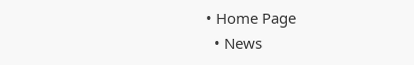• Home Page
  • News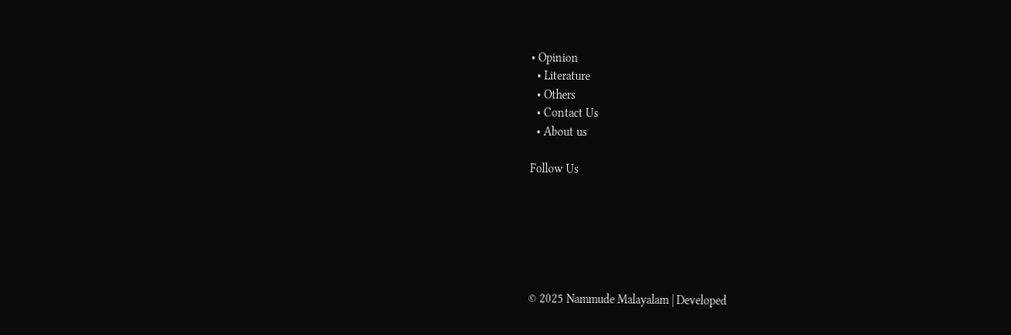• Opinion
  • Literature
  • Others
  • Contact Us
  • About us

Follow Us






© 2025 Nammude Malayalam | Developed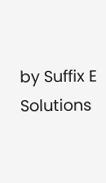by Suffix E Solutions